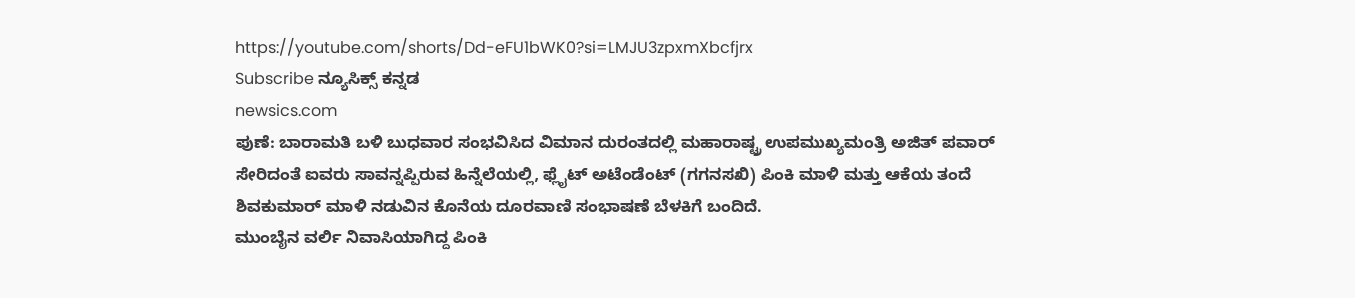https://youtube.com/shorts/Dd-eFU1bWK0?si=LMJU3zpxmXbcfjrx
Subscribe ನ್ಯೂಸಿಕ್ಸ್ ಕನ್ನಡ
newsics.com
ಪುಣೆ: ಬಾರಾಮತಿ ಬಳಿ ಬುಧವಾರ ಸಂಭವಿಸಿದ ವಿಮಾನ ದುರಂತದಲ್ಲಿ ಮಹಾರಾಷ್ಟ್ರ ಉಪಮುಖ್ಯಮಂತ್ರಿ ಅಜಿತ್ ಪವಾರ್ ಸೇರಿದಂತೆ ಐವರು ಸಾವನ್ನಪ್ಪಿರುವ ಹಿನ್ನೆಲೆಯಲ್ಲಿ, ಫ್ಲೈಟ್ ಅಟೆಂಡೆಂಟ್ (ಗಗನಸಖಿ) ಪಿಂಕಿ ಮಾಳಿ ಮತ್ತು ಆಕೆಯ ತಂದೆ ಶಿವಕುಮಾರ್ ಮಾಳಿ ನಡುವಿನ ಕೊನೆಯ ದೂರವಾಣಿ ಸಂಭಾಷಣೆ ಬೆಳಕಿಗೆ ಬಂದಿದೆ.
ಮುಂಬೈನ ವರ್ಲಿ ನಿವಾಸಿಯಾಗಿದ್ದ ಪಿಂಕಿ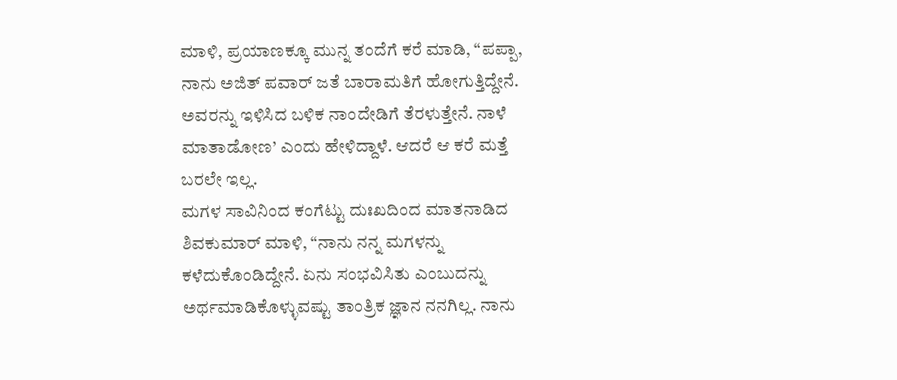ಮಾಳಿ, ಪ್ರಯಾಣಕ್ಕೂ ಮುನ್ನ ತಂದೆಗೆ ಕರೆ ಮಾಡಿ, “ಪಪ್ಪಾ, ನಾನು ಅಜಿತ್ ಪವಾರ್ ಜತೆ ಬಾರಾಮತಿಗೆ ಹೋಗುತ್ತಿದ್ದೇನೆ. ಅವರನ್ನು ಇಳಿಸಿದ ಬಳಿಕ ನಾಂದೇಡಿಗೆ ತೆರಳುತ್ತೇನೆ. ನಾಳೆ ಮಾತಾಡೋಣ’ ಎಂದು ಹೇಳಿದ್ದಾಳೆ. ಆದರೆ ಆ ಕರೆ ಮತ್ತೆ ಬರಲೇ ಇಲ್ಲ.
ಮಗಳ ಸಾವಿನಿಂದ ಕಂಗೆಟ್ಟು ದುಃಖದಿಂದ ಮಾತನಾಡಿದ ಶಿವಕುಮಾರ್ ಮಾಳಿ, “ನಾನು ನನ್ನ ಮಗಳನ್ನು ಕಳೆದುಕೊಂಡಿದ್ದೇನೆ. ಏನು ಸಂಭವಿಸಿತು ಎಂಬುದನ್ನು ಅರ್ಥಮಾಡಿಕೊಳ್ಳುವಷ್ಟು ತಾಂತ್ರಿಕ ಜ್ಞಾನ ನನಗಿಲ್ಲ. ನಾನು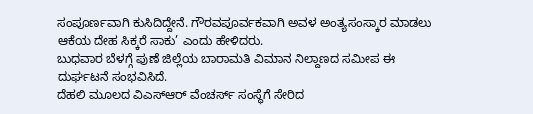ಸಂಪೂರ್ಣವಾಗಿ ಕುಸಿದಿದ್ದೇನೆ. ಗೌರವಪೂರ್ವಕವಾಗಿ ಅವಳ ಅಂತ್ಯಸಂಸ್ಕಾರ ಮಾಡಲು ಆಕೆಯ ದೇಹ ಸಿಕ್ಕರೆ ಸಾಕು’ ಎಂದು ಹೇಳಿದರು.
ಬುಧವಾರ ಬೆಳಗ್ಗೆ ಪುಣೆ ಜಿಲ್ಲೆಯ ಬಾರಾಮತಿ ವಿಮಾನ ನಿಲ್ದಾಣದ ಸಮೀಪ ಈ ದುರ್ಘಟನೆ ಸಂಭವಿಸಿದೆ.
ದೆಹಲಿ ಮೂಲದ ವಿಎಸ್ಆರ್ ವೆಂಚರ್ಸ್ ಸಂಸ್ಥೆಗೆ ಸೇರಿದ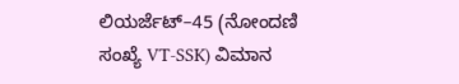ಲಿಯರ್ಜೆಟ್–45 (ನೋಂದಣಿ ಸಂಖ್ಯೆ VT-SSK) ವಿಮಾನ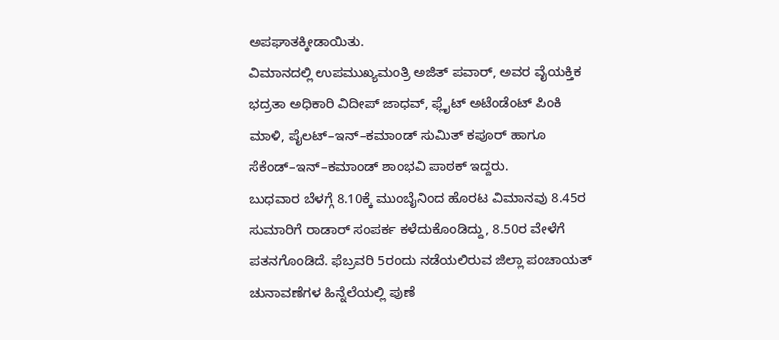ಅಪಘಾತಕ್ಕೀಡಾಯಿತು.
ವಿಮಾನದಲ್ಲಿ ಉಪಮುಖ್ಯಮಂತ್ರಿ ಅಜಿತ್ ಪವಾರ್, ಅವರ ವೈಯಕ್ತಿಕ ಭದ್ರತಾ ಅಧಿಕಾರಿ ವಿದೀಪ್ ಜಾಧವ್, ಫ್ಲೈಟ್ ಅಟೆಂಡೆಂಟ್ ಪಿಂಕಿ ಮಾಳಿ, ಪೈಲಟ್–ಇನ್–ಕಮಾಂಡ್ ಸುಮಿತ್ ಕಪೂರ್ ಹಾಗೂ ಸೆಕೆಂಡ್–ಇನ್–ಕಮಾಂಡ್ ಶಾಂಭವಿ ಪಾಠಕ್ ಇದ್ದರು.
ಬುಧವಾರ ಬೆಳಗ್ಗೆ 8.10ಕ್ಕೆ ಮುಂಬೈನಿಂದ ಹೊರಟ ವಿಮಾನವು 8.45ರ ಸುಮಾರಿಗೆ ರಾಡಾರ್ ಸಂಪರ್ಕ ಕಳೆದುಕೊಂಡಿದ್ದು, 8.50ರ ವೇಳೆಗೆ ಪತನಗೊಂಡಿದೆ. ಫೆಬ್ರವರಿ 5ರಂದು ನಡೆಯಲಿರುವ ಜಿಲ್ಲಾ ಪಂಚಾಯತ್ ಚುನಾವಣೆಗಳ ಹಿನ್ನೆಲೆಯಲ್ಲಿ ಪುಣೆ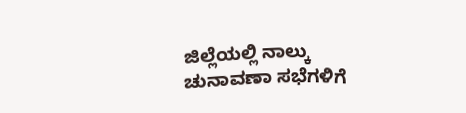ಜಿಲ್ಲೆಯಲ್ಲಿ ನಾಲ್ಕು ಚುನಾವಣಾ ಸಭೆಗಳಿಗೆ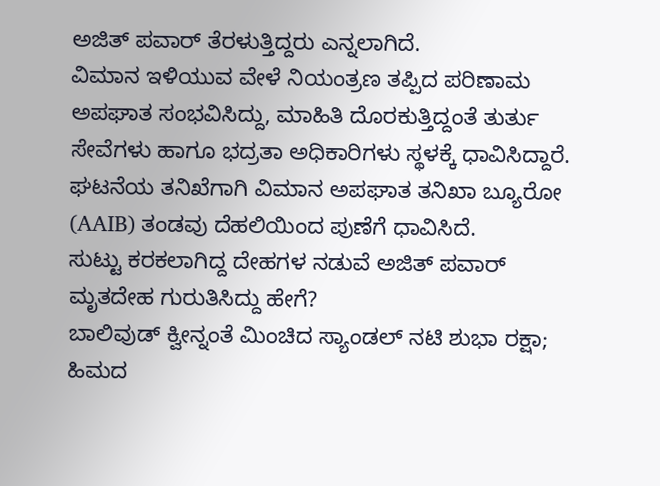ಅಜಿತ್ ಪವಾರ್ ತೆರಳುತ್ತಿದ್ದರು ಎನ್ನಲಾಗಿದೆ.
ವಿಮಾನ ಇಳಿಯುವ ವೇಳೆ ನಿಯಂತ್ರಣ ತಪ್ಪಿದ ಪರಿಣಾಮ ಅಪಘಾತ ಸಂಭವಿಸಿದ್ದು, ಮಾಹಿತಿ ದೊರಕುತ್ತಿದ್ದಂತೆ ತುರ್ತು ಸೇವೆಗಳು ಹಾಗೂ ಭದ್ರತಾ ಅಧಿಕಾರಿಗಳು ಸ್ಥಳಕ್ಕೆ ಧಾವಿಸಿದ್ದಾರೆ.
ಘಟನೆಯ ತನಿಖೆಗಾಗಿ ವಿಮಾನ ಅಪಘಾತ ತನಿಖಾ ಬ್ಯೂರೋ (AAIB) ತಂಡವು ದೆಹಲಿಯಿಂದ ಪುಣೆಗೆ ಧಾವಿಸಿದೆ.
ಸುಟ್ಟು ಕರಕಲಾಗಿದ್ದ ದೇಹಗಳ ನಡುವೆ ಅಜಿತ್ ಪವಾರ್ ಮೃತದೇಹ ಗುರುತಿಸಿದ್ದು ಹೇಗೆ?
ಬಾಲಿವುಡ್ ಕ್ವೀನ್ನಂತೆ ಮಿಂಚಿದ ಸ್ಯಾಂಡಲ್ ನಟಿ ಶುಭಾ ರಕ್ಷಾ; ಹಿಮದ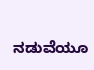ನಡುವೆಯೂ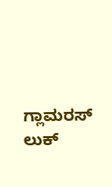ಗ್ಲಾಮರಸ್ ಲುಕ್